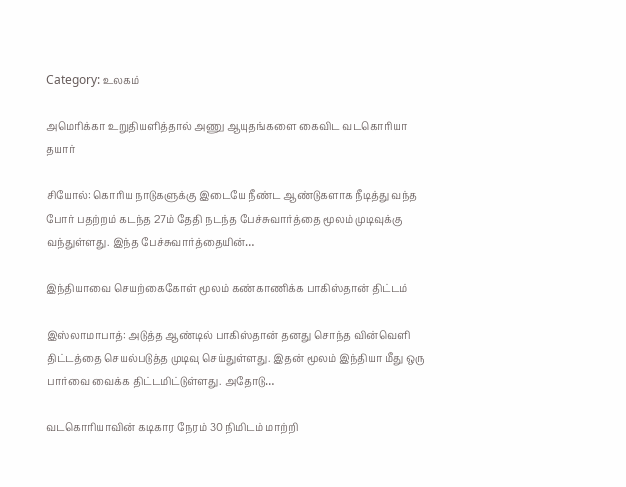Category: உலகம்

அமெரிக்கா உறுதியளித்தால் அணு ஆயுதங்களை கைவிட வடகொரியா தயார்

சியோல்: கொரிய நாடுகளுக்கு இடையே நீண்ட ஆண்டுகளாக நீடித்து வந்த போர் பதற்றம் கடந்த 27ம் தேதி நடந்த பேச்சுவார்த்தை மூலம் முடிவுக்கு வந்துள்ளது. இந்த பேச்சுவார்த்தையின்…

இந்தியாவை செயற்கைகோள் மூலம் கண்காணிக்க பாகிஸ்தான் திட்டம்

இஸ்லாமாபாத்: அடுத்த ஆண்டில் பாகிஸ்தான் தனது சொந்த வின்வெளி திட்டத்தை செயல்படுத்த முடிவு செய்துள்ளது. இதன் மூலம் இந்தியா மீது ஒரு பார்வை வைக்க திட்டமிட்டுள்ளது. அதோடு…

வடகொரியாவின் கடிகார நேரம் 30 நிமிடம் மாற்றி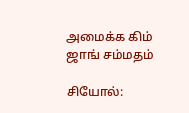அமைக்க கிம் ஜாங் சம்மதம்

சியோல்: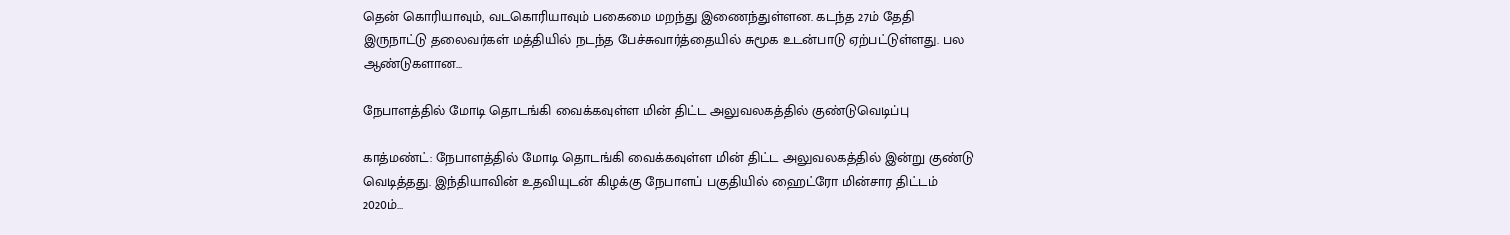தென் கொரியாவும், வடகொரியாவும் பகைமை மறந்து இணைந்துள்ளன. கடந்த 27ம் தேதி இருநாட்டு தலைவர்கள் மத்தியில் நடந்த பேச்சுவார்த்தையில் சுமூக உடன்பாடு ஏற்பட்டுள்ளது. பல ஆண்டுகளான…

நேபாளத்தில் மோடி தொடங்கி வைக்கவுள்ள மின் திட்ட அலுவலகத்தில் குண்டுவெடிப்பு

காத்மண்ட்: நேபாளத்தில் மோடி தொடங்கி வைக்கவுள்ள மின் திட்ட அலுவலகத்தில் இன்று குண்டு வெடித்தது. இந்தியாவின் உதவியுடன் கிழக்கு நேபாளப் பகுதியில் ஹைட்ரோ மின்சார திட்டம் 2020ம்…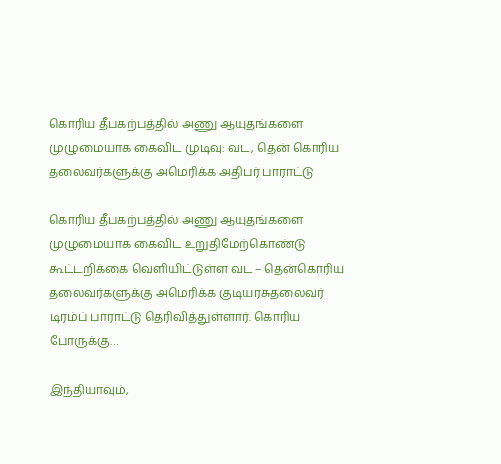கொரிய தீபகற்பத்தில் அணு ஆயுதங்களை முழுமையாக கைவிட முடிவு: வட, தென் கொரிய தலைவர்களுக்கு அமெரிக்க அதிபர் பாராட்டு

கொரிய தீபகற்பத்தில் அணு ஆயுதங்களை முழுமையாக கைவிட உறுதிமேற்கொண்டு கூட்டறிக்கை வெளியிட்டுள்ள வட – தென்கொரிய தலைவர்களுக்கு அமெரிக்க குடியரசுதலைவர் டிரம்ப் பாராட்டு தெரிவித்துள்ளார். கொரிய போருக்கு…

இந்தியாவும்,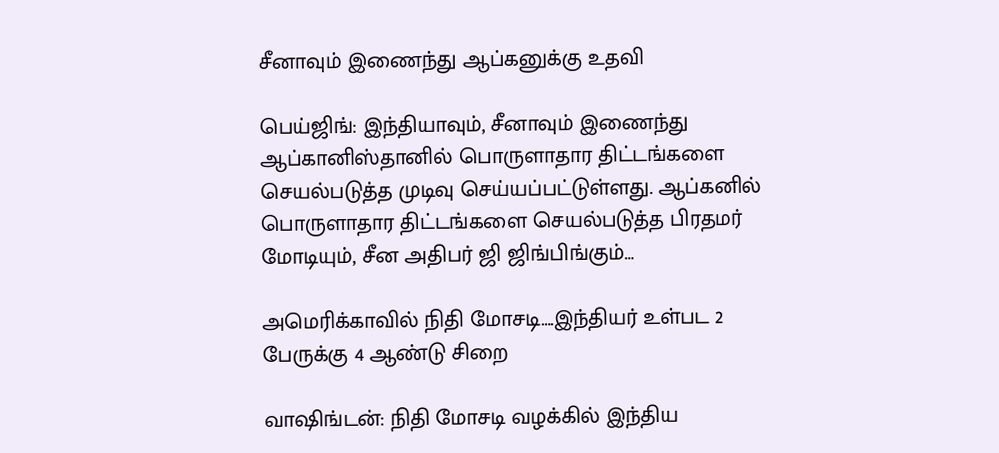சீனாவும் இணைந்து ஆப்கனுக்கு உதவி

பெய்ஜிங்: இந்தியாவும், சீனாவும் இணைந்து ஆப்கானிஸ்தானில் பொருளாதார திட்டங்களை செயல்படுத்த முடிவு செய்யப்பட்டுள்ளது. ஆப்கனில் பொருளாதார திட்டங்களை செயல்படுத்த பிரதமர் மோடியும், சீன அதிபர் ஜி ஜிங்பிங்கும்…

அமெரிக்காவில் நிதி மோசடி….இந்தியர் உள்பட 2 பேருக்கு 4 ஆண்டு சிறை

வாஷிங்டன்: நிதி மோசடி வழக்கில் இந்திய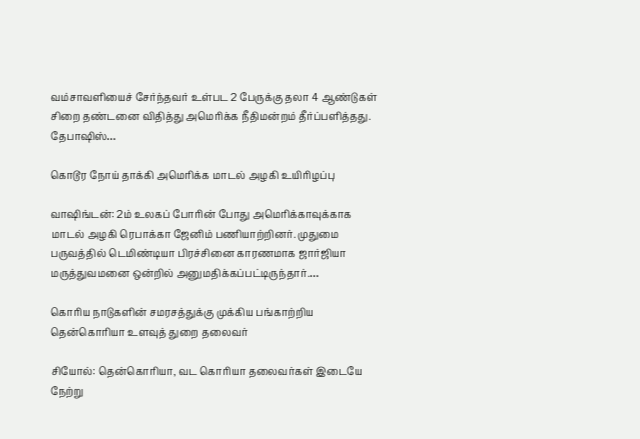வம்சாவளியைச் சேர்ந்தவர் உள்பட 2 பேருக்கு தலா 4 ஆண்டுகள் சிறை தண்டனை விதித்து அமெரிக்க நீதிமன்றம் தீர்ப்பளித்தது. தேபாஷிஸ்…

கொடூர நோய் தாக்கி அமெரிக்க மாடல் அழகி உயிரிழப்பு

வாஷிங்டன்: 2ம் உலகப் போரின் போது அமெரிக்காவுக்காக மாடல் அழகி ரெபாக்கா ஜேனிம் பணியாற்றினர். முதுமை பருவத்தில் டெமிண்டியா பிரச்சினை காரணமாக ஜார்ஜியா மருத்துவமனை ஒன்றில் அனுமதிக்கப்பட்டிருந்தார்.…

கொரிய நாடுகளின் சமரசத்துக்கு முக்கிய பங்காற்றிய தென்கொரியா உளவுத் துறை தலைவர்

சியோல்: தென்கொரியா, வட கொரியா தலைவர்கள் இடையே நேற்று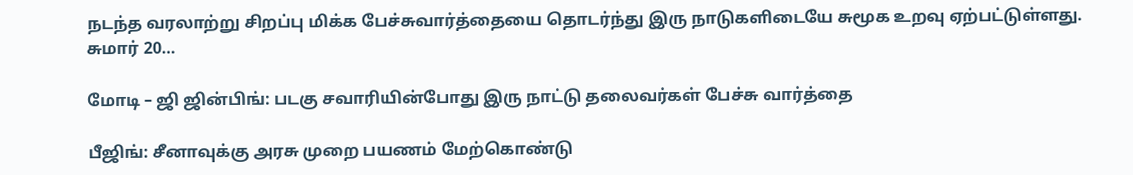நடந்த வரலாற்று சிறப்பு மிக்க பேச்சுவார்த்தையை தொடர்ந்து இரு நாடுகளிடையே சுமூக உறவு ஏற்பட்டுள்ளது. சுமார் 20…

மோடி – ஜி ஜின்பிங்: படகு சவாரியின்போது இரு நாட்டு தலைவர்கள் பேச்சு வார்த்தை

பீஜிங்: சீனாவுக்கு அரசு முறை பயணம் மேற்கொண்டு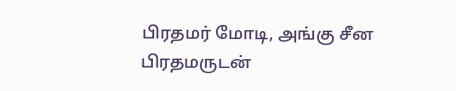பிரதமர் மோடி, அங்கு சீன பிரதமருடன்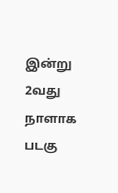இன்று 2வது நாளாக படகு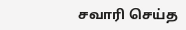சவாரி செய்த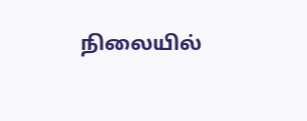நிலையில்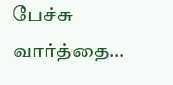பேச்சு வார்த்தை…